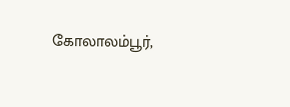கோலாலம்பூர்,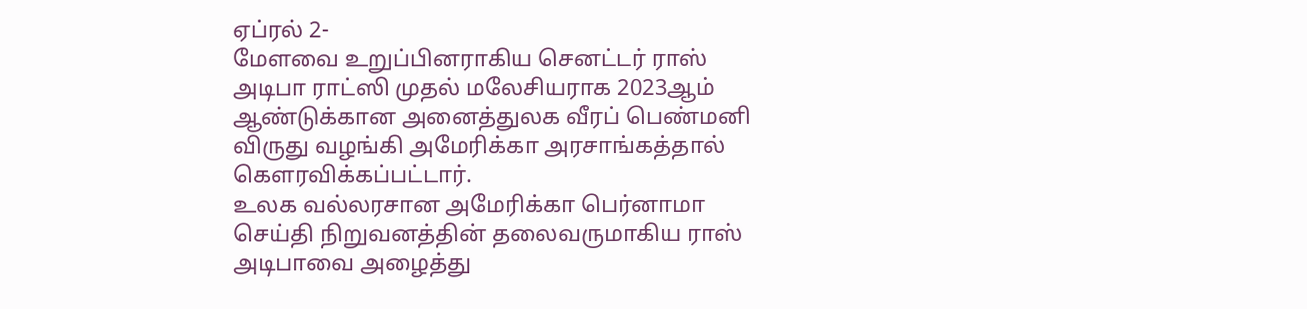ஏப்ரல் 2-
மேளவை உறுப்பினராகிய செனட்டர் ராஸ் அடிபா ராட்ஸி முதல் மலேசியராக 2023ஆம் ஆண்டுக்கான அனைத்துலக வீரப் பெண்மனி விருது வழங்கி அமேரிக்கா அரசாங்கத்தால் கௌரவிக்கப்பட்டார்.
உலக வல்லரசான அமேரிக்கா பெர்னாமா செய்தி நிறுவனத்தின் தலைவருமாகிய ராஸ் அடிபாவை அழைத்து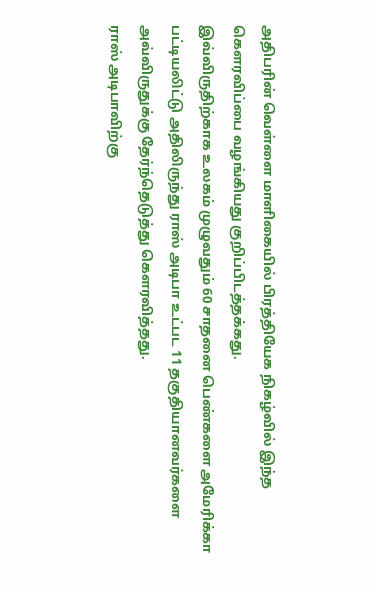அதிபரின் வெள்ளை மாளிகையில் பிரத்தியேக நிகழ்வில் இந்த கௌரவிப்பை வழங்கியது குறிப்பிடத்தக்கது.
இவ்விருதிற்காக உலகம் முழுவதும் 60 சாதனை பெண்களை அமேரிக்கா பட்டியலிட்டு அதிலிருந்து ராஸ் அடிபா உட்பட 11 தகுதியானவர்களை அவ்விருதுக்கு தேர்ந்தெடுத்து கௌரவித்தது.
ராஸ் அடிபாவிற்கு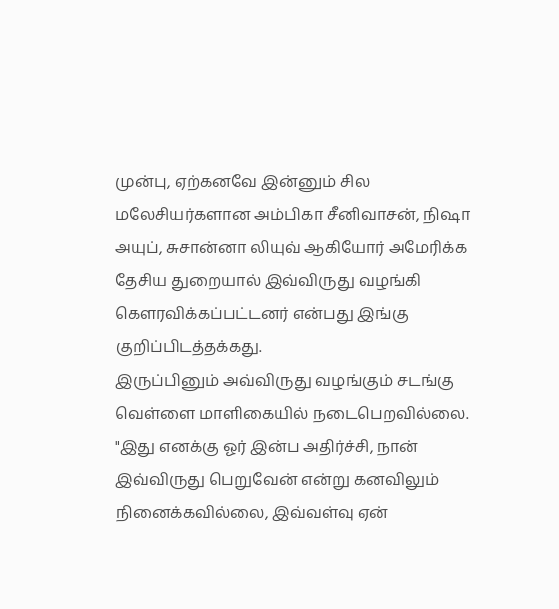முன்பு, ஏற்கனவே இன்னும் சில மலேசியர்களான அம்பிகா சீனிவாசன், நிஷா அயுப், சுசான்னா லியுவ் ஆகியோர் அமேரிக்க தேசிய துறையால் இவ்விருது வழங்கி கௌரவிக்கப்பட்டனர் என்பது இங்கு குறிப்பிடத்தக்கது.
இருப்பினும் அவ்விருது வழங்கும் சடங்கு வெள்ளை மாளிகையில் நடைபெறவில்லை. "இது எனக்கு ஓர் இன்ப அதிர்ச்சி, நான் இவ்விருது பெறுவேன் என்று கனவிலும் நினைக்கவில்லை, இவ்வள்வு ஏன்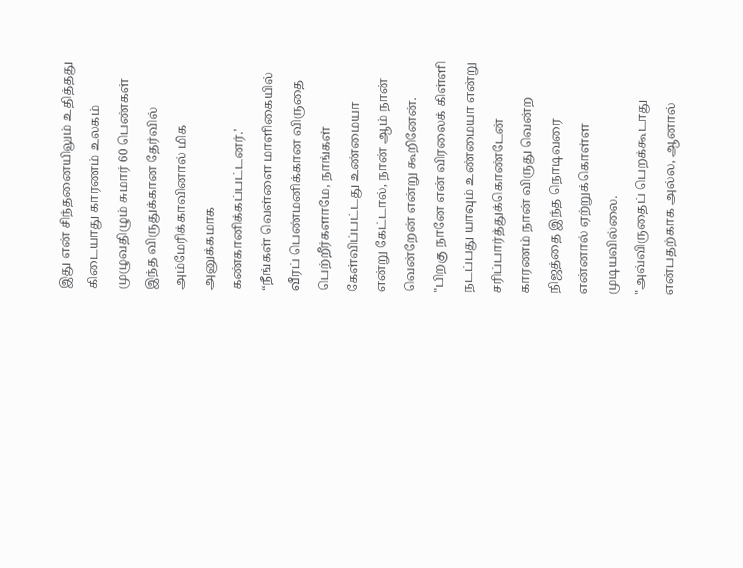இது என் சிந்தனையிலும் உதித்தது கிடையாது காரணம் உலகம் முழுவதிழும் சுமார் 60 பெண்கள் இந்த விருதுக்கான தேர்வில் அம்மேரிக்காவினால் மிக அனுக்கமாக கண்கானிக்கப்பட்டனர்.'
“நீங்கள் வெள்ளை மாளிகையில் வீரப் பெண்மனிக்கான விருதை பெற்றீர்களாமே, நாங்கள் கேள்விப்பட்டது உண்மையா என்று கேட்டால், நான் ஆம் நான் வென்றேன் என்று கூறினேன்.
"பிறகு நானே என் விரலைக் கிள்ளி நடப்பது யாவும் உண்மையா என்று சரிப்பார்த்துக்கொண்டேன் காரணம் நான் விருது வென்ற நிஜத்தை இந்த நொடிவரை என்னால் ஏற்றுக்கொள்ள முடியவில்லை.
"அவ்விருதைப் பெறக்கூடாது என்பதற்காக அல்ல, ஆனால்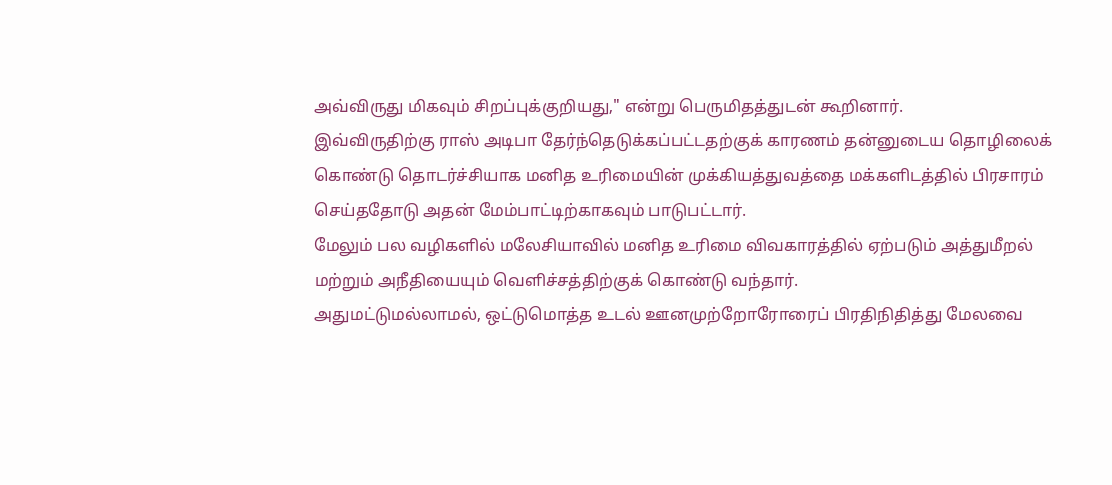அவ்விருது மிகவும் சிறப்புக்குறியது," என்று பெருமிதத்துடன் கூறினார்.
இவ்விருதிற்கு ராஸ் அடிபா தேர்ந்தெடுக்கப்பட்டதற்குக் காரணம் தன்னுடைய தொழிலைக் கொண்டு தொடர்ச்சியாக மனித உரிமையின் முக்கியத்துவத்தை மக்களிடத்தில் பிரசாரம் செய்ததோடு அதன் மேம்பாட்டிற்காகவும் பாடுபட்டார்.
மேலும் பல வழிகளில் மலேசியாவில் மனித உரிமை விவகாரத்தில் ஏற்படும் அத்துமீறல் மற்றும் அநீதியையும் வெளிச்சத்திற்குக் கொண்டு வந்தார்.
அதுமட்டுமல்லாமல், ஒட்டுமொத்த உடல் ஊனமுற்றோரோரைப் பிரதிநிதித்து மேலவை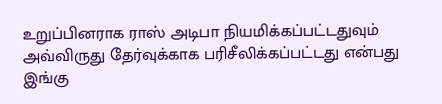உறுப்பினராக ராஸ் அடிபா நியமிக்கப்பட்டதுவும் அவ்விருது தேர்வுக்காக பரிசீலிக்கப்பட்டது என்பது இங்கு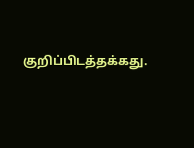குறிப்பிடத்தக்கது.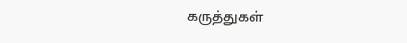கருத்துகள்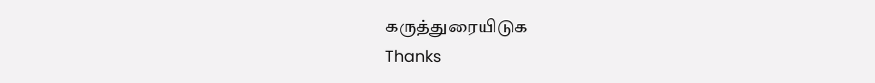கருத்துரையிடுக
Thanks